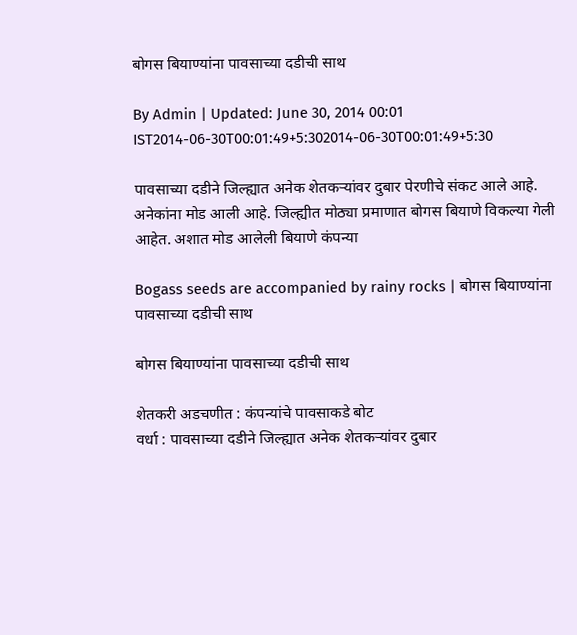बोगस बियाण्यांना पावसाच्या दडीची साथ

By Admin | Updated: June 30, 2014 00:01 IST2014-06-30T00:01:49+5:302014-06-30T00:01:49+5:30

पावसाच्या दडीने जिल्ह्यात अनेक शेतकऱ्यांवर दुबार पेरणीचे संकट आले आहे. अनेकांना मोड आली आहे. जिल्ह्यीत मोठ्या प्रमाणात बोगस बियाणे विकल्या गेली आहेत. अशात मोड आलेली बियाणे कंपन्या

Bogass seeds are accompanied by rainy rocks | बोगस बियाण्यांना पावसाच्या दडीची साथ

बोगस बियाण्यांना पावसाच्या दडीची साथ

शेतकरी अडचणीत : कंपन्यांचे पावसाकडे बोट
वर्धा : पावसाच्या दडीने जिल्ह्यात अनेक शेतकऱ्यांवर दुबार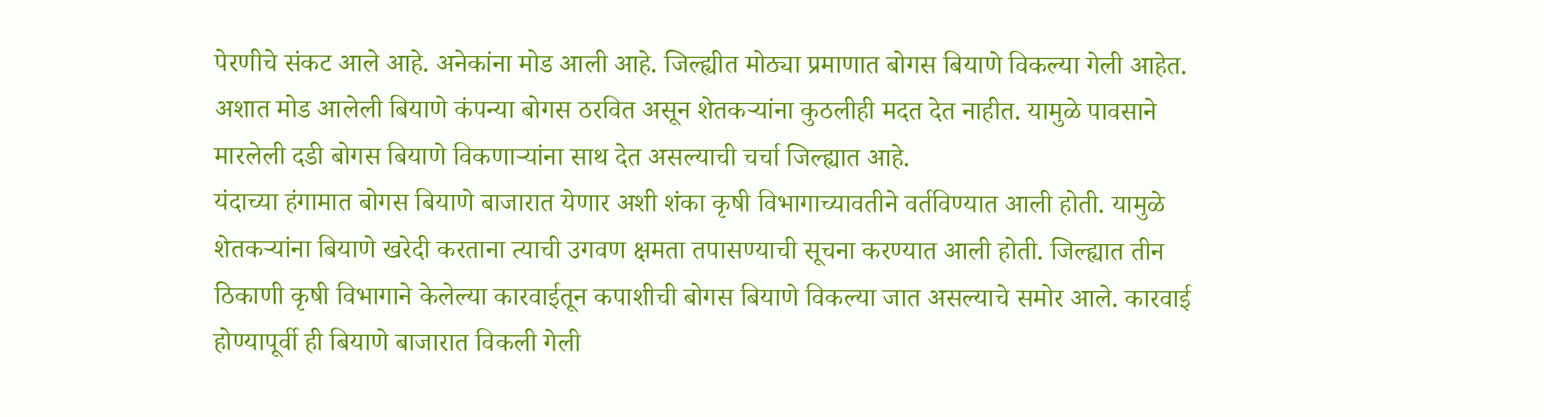पेरणीचे संकट आले आहे. अनेकांना मोड आली आहे. जिल्ह्यीत मोठ्या प्रमाणात बोगस बियाणे विकल्या गेली आहेत. अशात मोड आलेली बियाणे कंपन्या बोगस ठरवित असून शेतकऱ्यांना कुठलीही मदत देत नाहीत. यामुळे पावसाने मारलेली दडी बोगस बियाणे विकणाऱ्यांना साथ देत असल्याची चर्चा जिल्ह्यात आहे.
यंदाच्या हंगामात बोगस बियाणे बाजारात येणार अशी शंका कृषी विभागाच्यावतीने वर्तविण्यात आली होती. यामुळे शेतकऱ्यांना बियाणे खरेदी करताना त्याची उगवण क्षमता तपासण्याची सूचना करण्यात आली होती. जिल्ह्यात तीन ठिकाणी कृषी विभागाने केलेल्या कारवाईतून कपाशीची बोगस बियाणे विकल्या जात असल्याचे समोर आले. कारवाई होण्यापूर्वी ही बियाणे बाजारात विकली गेली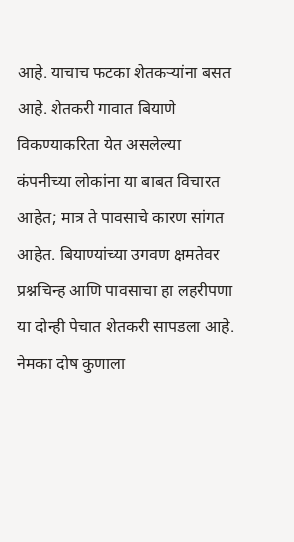आहे. याचाच फटका शेतकऱ्यांना बसत आहे. शेतकरी गावात बियाणे विकण्याकरिता येत असलेल्या कंपनीच्या लोकांना या बाबत विचारत आहेत; मात्र ते पावसाचे कारण सांगत आहेत. बियाण्यांच्या उगवण क्षमतेवर प्रश्नचिन्ह आणि पावसाचा हा लहरीपणा या दोन्ही पेचात शेतकरी सापडला आहे. नेमका दोष कुणाला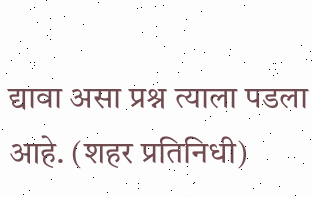द्यावा असा प्रश्न त्याला पडला आहे. (शहर प्रतिनिधी)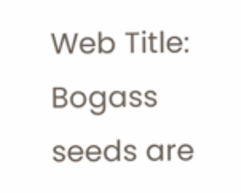Web Title: Bogass seeds are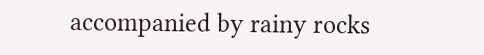accompanied by rainy rocks